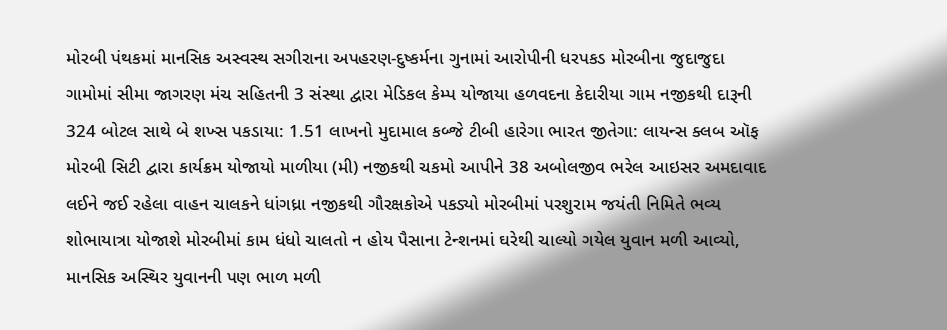મોરબી પંથકમાં માનસિક અસ્વસ્થ સગીરાના અપહરણ-દુષ્કર્મના ગુનામાં આરોપીની ધરપકડ મોરબીના જુદાજુદા ગામોમાં સીમા જાગરણ મંચ સહિતની 3 સંસ્થા દ્વારા મેડિકલ કેમ્પ યોજાયા હળવદના કેદારીયા ગામ નજીકથી દારૂની 324 બોટલ સાથે બે શખ્સ પકડાયા: 1.51 લાખનો મુદામાલ કબ્જે ટીબી હારેગા ભારત જીતેગા: લાયન્સ ક્લબ ઑફ મોરબી સિટી દ્વારા કાર્યક્રમ યોજાયો માળીયા (મી) નજીકથી ચકમો આપીને 38 અબોલજીવ ભરેલ આઇસર અમદાવાદ લઈને જઈ રહેલા વાહન ચાલકને ધાંગધ્રા નજીકથી ગૌરક્ષકોએ પકડ્યો મોરબીમાં પરશુરામ જયંતી નિમિતે ભવ્ય શોભાયાત્રા યોજાશે મોરબીમાં કામ ધંધો ચાલતો ન હોય પૈસાના ટેન્શનમાં ઘરેથી ચાલ્યો ગયેલ યુવાન મળી આવ્યો, માનસિક અસ્થિર યુવાનની પણ ભાળ મળી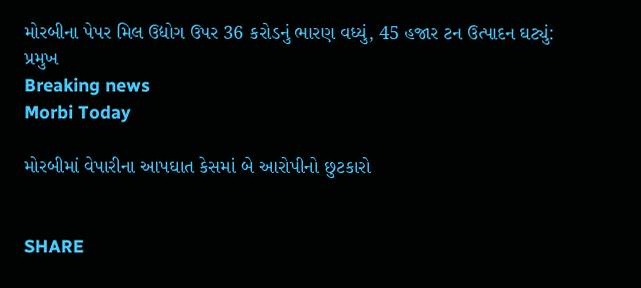મોરબીના પેપર મિલ ઉદ્યોગ ઉપર 36 કરોડનું ભારણ વધ્યું, 45 હજાર ટન ઉત્પાદન ઘટ્યું: પ્રમુખ
Breaking news
Morbi Today

મોરબીમાં વેપારીના આપઘાત કેસમાં બે આરોપીનો છુટકારો


SHARE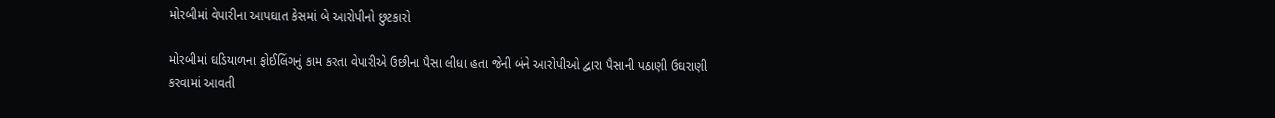મોરબીમાં વેપારીના આપઘાત કેસમાં બે આરોપીનો છુટકારો

મોરબીમાં ઘડિયાળના ફોઈલિંગનું કામ કરતા વેપારીએ ઉછીના પૈસા લીધા હતા જેની બંને આરોપીઓ દ્વારા પૈસાની પઠાણી ઉઘરાણી કરવામાં આવતી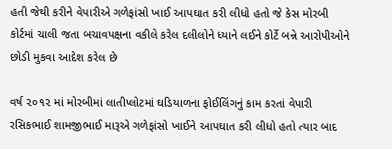હતી જેથી કરીને વેપારીએ ગળેફાંસો ખાઈ આપઘાત કરી લીધો હતો જે કેસ મોરબી કોર્ટમાં ચાલી જતા બચાવપક્ષના વકીલે કરેલ દલીલોને ધ્યાને લઈને કોર્ટે બન્ને આરોપીઓને છોડી મુકવા આદેશ કરેલ છે

વર્ષ ૨૦૧૨ માં મોરબીમાં લાતીપ્લોટમાં ઘડિયાળના ફોઈલિંગનું કામ કરતાં વેપારી રસિકભાઈ શામજીભાઈ મારૂએ ગળેફાંસો ખાઈને આપઘાત કરી લીધો હતો ત્યાર બાદ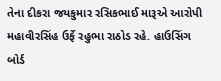તેના દીકરા જયકુમાર રસિકભાઈ મારૂએ આરોપી મહાવીરસિંહ ઉર્ફે રહુભા રાઠોડ રહે. હાઉસિંગ બોર્ડ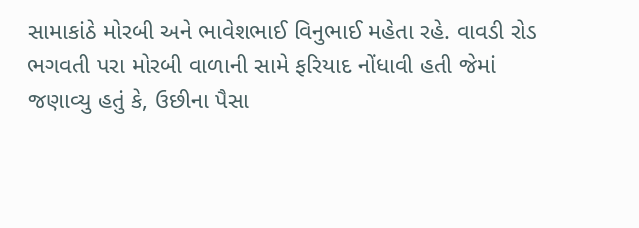સામાકાંઠે મોરબી અને ભાવેશભાઈ વિનુભાઈ મહેતા રહે. વાવડી રોડ ભગવતી પરા મોરબી વાળાની સામે ફરિયાદ નોંધાવી હતી જેમાં જણાવ્યુ હતું કે, ઉછીના પૈસા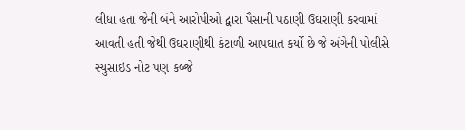લીધા હતા જેની બંને આરોપીઓ દ્વારા પૈસાની પઠાણી ઉઘરાણી કરવામાં આવતી હતી જેથી ઉઘરાણીથી કંટાળી આપઘાત કર્યો છે જે અંગેની પોલીસે સ્યુસાઇડ નોટ પણ કબ્જે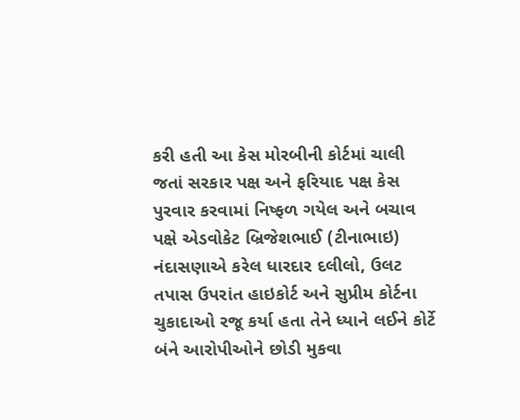કરી હતી આ કેસ મોરબીની કોર્ટમાં ચાલી જતાં સરકાર પક્ષ અને ફરિયાદ પક્ષ કેસ પુરવાર કરવામાં નિષ્ફળ ગયેલ અને બચાવ પક્ષે એડવોકેટ બ્રિજેશભાઈ (ટીનાભાઇ) નંદાસણાએ કરેલ ધારદાર દલીલો, ઉલટ તપાસ ઉપરાંત હાઇકોર્ટ અને સુપ્રીમ કોર્ટના ચુકાદાઓ રજૂ કર્યા હતા તેને ધ્યાને લઈને કોર્ટે બંને આરોપીઓને છોડી મુકવા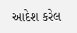આદેશ કરેલ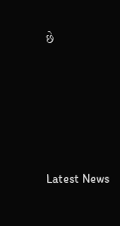છે






Latest News